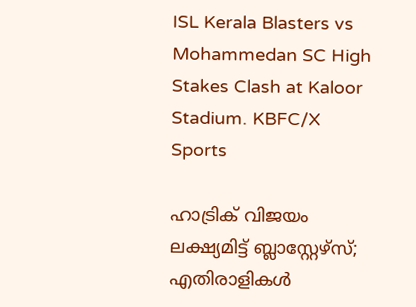ISL Kerala Blasters vs Mohammedan SC High Stakes Clash at Kaloor Stadium. KBFC/X
Sports

ഹാട്രിക് വിജയം ലക്ഷ്യമിട്ട് ബ്ലാസ്റ്റേഴ്‌സ്; എതിരാളികൾ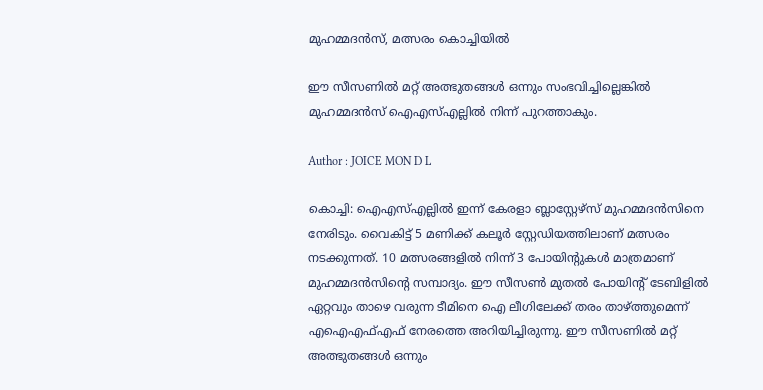മുഹമ്മദന്‍സ്, മത്സരം കൊച്ചിയിൽ

ഈ സീസണിൽ മറ്റ് അത്ഭുതങ്ങൾ ഒന്നും സംഭവിച്ചില്ലെങ്കിൽ മുഹമ്മദന്‍സ് ഐഎസ്എല്ലിൽ നിന്ന് പുറത്താകും.

Author : JOICE MON D L

കൊച്ചി: ഐഎസ്എല്ലിൽ ഇന്ന് കേരളാ ബ്ലാസ്റ്റേഴ്‌സ് മുഹമ്മദന്‍സിനെ നേരിടും. വൈകിട്ട് 5 മണിക്ക് കലൂർ സ്റ്റേഡിയത്തിലാണ് മത്സരം നടക്കുന്നത്. 10 മത്സരങ്ങളിൽ നിന്ന് 3 പോയിന്റുകൾ മാത്രമാണ് മുഹമ്മദന്‍സിന്റെ സമ്പാദ്യം. ഈ സീസൺ മുതൽ പോയിന്റ് ടേബിളിൽ ഏറ്റവും താഴെ വരുന്ന ടീമിനെ ഐ ലീഗിലേക്ക് തരം താഴ്ത്തുമെന്ന് എഐഎഫ്എഫ് നേരത്തെ അറിയിച്ചിരുന്നു. ഈ സീസണിൽ മറ്റ് അത്ഭുതങ്ങൾ ഒന്നും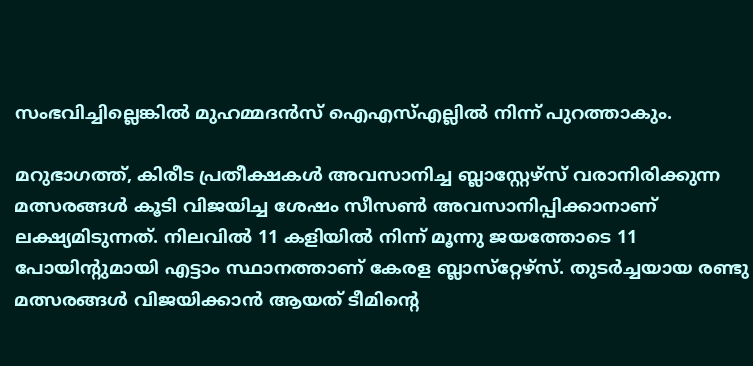സംഭവിച്ചില്ലെങ്കിൽ മുഹമ്മദന്‍സ് ഐഎസ്എല്ലിൽ നിന്ന് പുറത്താകും.

മറുഭാഗത്ത്, കിരീട പ്രതീക്ഷകൾ അവസാനിച്ച ബ്ലാസ്റ്റേഴ്‌സ് വരാനിരിക്കുന്ന മത്സരങ്ങൾ കൂടി വിജയിച്ച ശേഷം സീസൺ അവസാനിപ്പിക്കാനാണ് ലക്ഷ്യമിടുന്നത്. നിലവില്‍ 11 കളിയില്‍ നിന്ന് മൂന്നു ജയത്തോടെ 11 പോയിന്റുമായി എട്ടാം സ്ഥാനത്താണ് കേരള ബ്ലാസ്‌റ്റേഴ്‌സ്. തുടര്‍ച്ചയായ രണ്ടു മത്സരങ്ങൾ വിജയിക്കാൻ ആയത് ടീമിന്റെ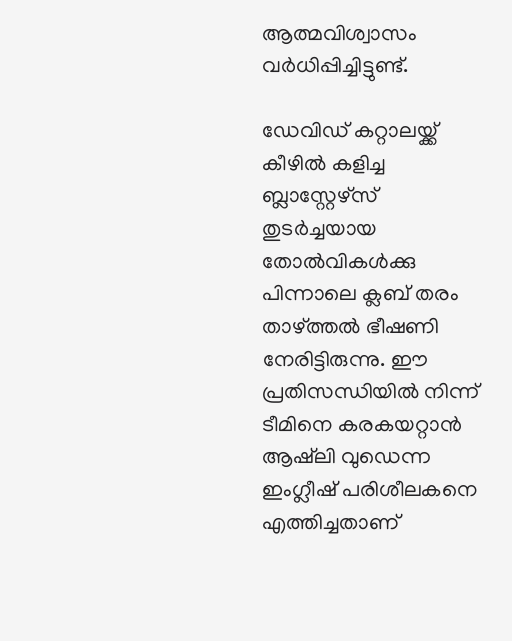ആത്മവിശ്വാസം വർധിപ്പിച്ചിട്ടുണ്ട്.

ഡേവിഡ് കറ്റാലയ്ക്ക് കീഴില്‍ കളിച്ച ബ്ലാസ്റ്റേഴ്‌സ് തുടര്‍ച്ചയായ തോല്‍വികള്‍ക്കു പിന്നാലെ ക്ലബ് തരം താഴ്ത്തല്‍ ഭീഷണി നേരിട്ടിരുന്നു. ഈ പ്രതിസന്ധിയിൽ നിന്ന് ടീമിനെ കരകയറ്റാൻ ആഷ്‌ലി വുഡെന്ന ഇംഗ്ലീഷ് പരിശീലകനെ എത്തിച്ചതാണ്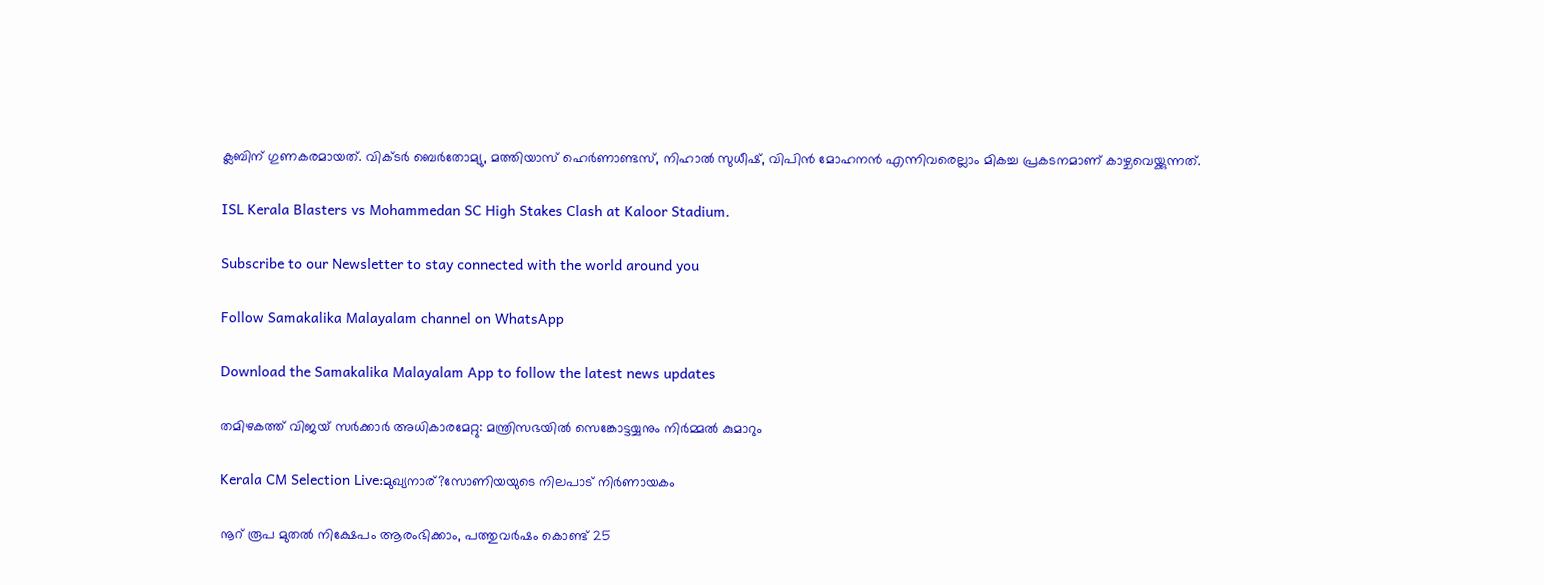ക്ലബിന് ഗുണകരമായത്. വിക്ടര്‍ ബെര്‍തോമ്യു, മത്തിയാസ് ഹെര്‍ണാണ്ടസ്, നിഹാല്‍ സുധീഷ്, വിപിന്‍ മോഹനന്‍ എന്നിവരെല്ലാം മികച്ച പ്രകടനമാണ് കാഴ്ചവെയ്ക്കുന്നത്.

ISL Kerala Blasters vs Mohammedan SC High Stakes Clash at Kaloor Stadium.

Subscribe to our Newsletter to stay connected with the world around you

Follow Samakalika Malayalam channel on WhatsApp

Download the Samakalika Malayalam App to follow the latest news updates

തമിഴകത്ത് വിജയ് സർക്കാർ അധികാരമേറ്റു: മന്ത്രിസഭയിൽ സെങ്കോട്ടയ്യനും നിർമ്മൽ കുമാറും

Kerala CM Selection Live:മുഖ്യനാര്?സോണിയയുടെ നിലപാട് നിർണായകം

നൂറ് രൂപ മുതല്‍ നിക്ഷേപം ആരംഭിക്കാം, പത്തുവര്‍ഷം കൊണ്ട് 25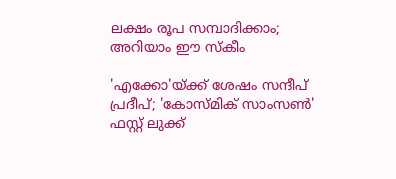ലക്ഷം രൂപ സമ്പാദിക്കാം; അറിയാം ഈ സ്‌കീം

'എക്കോ'യ്ക്ക് ശേഷം സന്ദീപ് പ്രദീപ്; 'കോസ്മിക് സാംസൺ' ഫസ്റ്റ് ലുക്ക്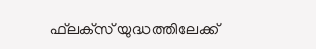ഫ്‌ലക്‌സ് യുദ്ധത്തിലേക്ക്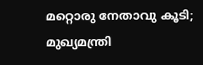മറ്റൊരു നേതാവു കൂടി; മുഖ്യമന്ത്രി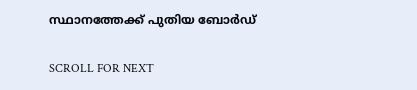സ്ഥാനത്തേക്ക് പുതിയ ബോര്‍ഡ്

SCROLL FOR NEXT